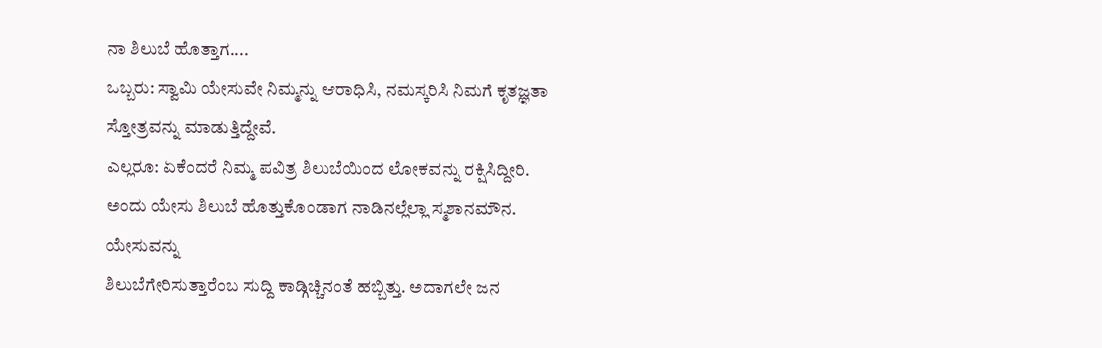ನಾ ಶಿಲುಬೆ ಹೊತ್ತಾಗ....
ಒಬ್ಬರು: ಸ್ವಾಮಿ ಯೇಸುವೇ ನಿಮ್ಮನ್ನು ಆರಾಧಿಸಿ, ನಮಸ್ಕರಿಸಿ ನಿಮಗೆ ಕೃತಜ್ಞತಾ ಸ್ತೋತ್ರವನ್ನು ಮಾಡುತ್ತಿದ್ದೇವೆ.
ಎಲ್ಲರೂ: ಏಕೆಂದರೆ ನಿಮ್ಮ ಪವಿತ್ರ ಶಿಲುಬೆಯಿಂದ ಲೋಕವನ್ನು ರಕ್ಷಿಸಿದ್ದೀರಿ.
ಅಂದು ಯೇಸು ಶಿಲುಬೆ ಹೊತ್ತುಕೊಂಡಾಗ ನಾಡಿನಲ್ಲೆಲ್ಲಾ ಸ್ಮಶಾನಮೌನ. ಯೇಸುವನ್ನು
ಶಿಲುಬೆಗೇರಿಸುತ್ತಾರೆಂಬ ಸುದ್ದಿ ಕಾಡ್ಗಿಚ್ಚಿನಂತೆ ಹಬ್ಬಿತ್ತು. ಅದಾಗಲೇ ಜನ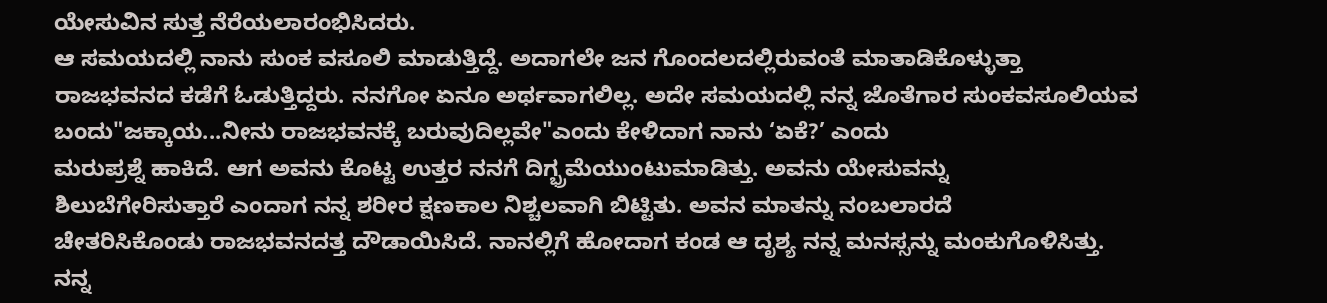ಯೇಸುವಿನ ಸುತ್ತ ನೆರೆಯಲಾರಂಭಿಸಿದರು.
ಆ ಸಮಯದಲ್ಲಿ ನಾನು ಸುಂಕ ವಸೂಲಿ ಮಾಡುತ್ತಿದ್ದೆ. ಅದಾಗಲೇ ಜನ ಗೊಂದಲದಲ್ಲಿರುವಂತೆ ಮಾತಾಡಿಕೊಳ್ಳುತ್ತಾ
ರಾಜಭವನದ ಕಡೆಗೆ ಓಡುತ್ತಿದ್ದರು. ನನಗೋ ಏನೂ ಅರ್ಥವಾಗಲಿಲ್ಲ. ಅದೇ ಸಮಯದಲ್ಲಿ ನನ್ನ ಜೊತೆಗಾರ ಸುಂಕವಸೂಲಿಯವ
ಬಂದು"ಜಕ್ಕಾಯ...ನೀನು ರಾಜಭವನಕ್ಕೆ ಬರುವುದಿಲ್ಲವೇ"ಎಂದು ಕೇಳಿದಾಗ ನಾನು ‘ಏಕೆ?’ ಎಂದು
ಮರುಪ್ರಶ್ನೆ ಹಾಕಿದೆ. ಆಗ ಅವನು ಕೊಟ್ಟ ಉತ್ತರ ನನಗೆ ದಿಗ್ಭ್ರಮೆಯುಂಟುಮಾಡಿತ್ತು. ಅವನು ಯೇಸುವನ್ನು
ಶಿಲುಬೆಗೇರಿಸುತ್ತಾರೆ ಎಂದಾಗ ನನ್ನ ಶರೀರ ಕ್ಷಣಕಾಲ ನಿಶ್ಚಲವಾಗಿ ಬಿಟ್ಟಿತು. ಅವನ ಮಾತನ್ನು ನಂಬಲಾರದೆ
ಚೇತರಿಸಿಕೊಂಡು ರಾಜಭವನದತ್ತ ದೌಡಾಯಿಸಿದೆ. ನಾನಲ್ಲಿಗೆ ಹೋದಾಗ ಕಂಡ ಆ ದೃಶ್ಯ ನನ್ನ ಮನಸ್ಸನ್ನು ಮಂಕುಗೊಳಿಸಿತ್ತು.
ನನ್ನ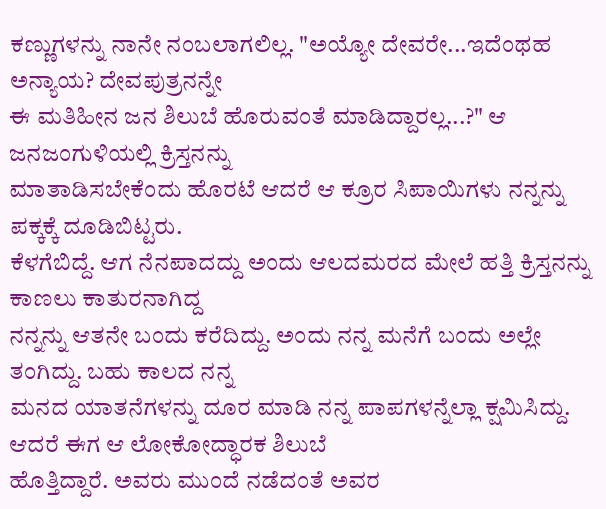ಕಣ್ಣುಗಳನ್ನು ನಾನೇ ನಂಬಲಾಗಲಿಲ್ಲ. "ಅಯ್ಯೋ ದೇವರೇ...ಇದೆಂಥಹ ಅನ್ಯಾಯ? ದೇವಪುತ್ರನನ್ನೇ
ಈ ಮತಿಹೀನ ಜನ ಶಿಲುಬೆ ಹೊರುವಂತೆ ಮಾಡಿದ್ದಾರಲ್ಲ...?" ಆ ಜನಜಂಗುಳಿಯಲ್ಲಿ ಕ್ರಿಸ್ತನನ್ನು
ಮಾತಾಡಿಸಬೇಕೆಂದು ಹೊರಟೆ ಆದರೆ ಆ ಕ್ರೂರ ಸಿಪಾಯಿಗಳು ನನ್ನನ್ನು ಪಕ್ಕಕ್ಕೆ ದೂಡಿಬಿಟ್ಟರು.
ಕೆಳಗೆಬಿದ್ದೆ. ಆಗ ನೆನಪಾದದ್ದು ಅಂದು ಆಲದಮರದ ಮೇಲೆ ಹತ್ತಿ ಕ್ರಿಸ್ತನನ್ನು ಕಾಣಲು ಕಾತುರನಾಗಿದ್ದ
ನನ್ನನ್ನು ಆತನೇ ಬಂದು ಕರೆದಿದ್ದು. ಅಂದು ನನ್ನ ಮನೆಗೆ ಬಂದು ಅಲ್ಲೇ ತಂಗಿದ್ದು. ಬಹು ಕಾಲದ ನನ್ನ
ಮನದ ಯಾತನೆಗಳನ್ನು ದೂರ ಮಾಡಿ ನನ್ನ ಪಾಪಗಳನ್ನೆಲ್ಲಾ ಕ್ಷಮಿಸಿದ್ದು. ಆದರೆ ಈಗ ಆ ಲೋಕೋದ್ಧಾರಕ ಶಿಲುಬೆ
ಹೊತ್ತಿದ್ದಾರೆ. ಅವರು ಮುಂದೆ ನಡೆದಂತೆ ಅವರ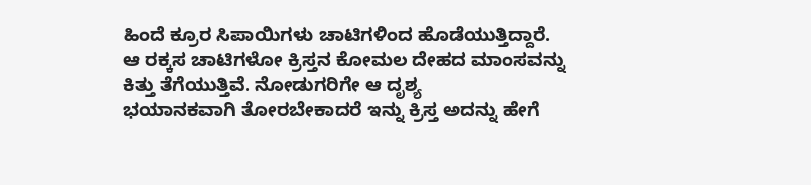ಹಿಂದೆ ಕ್ರೂರ ಸಿಪಾಯಿಗಳು ಚಾಟಿಗಳಿಂದ ಹೊಡೆಯುತ್ತಿದ್ದಾರೆ.
ಆ ರಕ್ಕಸ ಚಾಟಿಗಳೋ ಕ್ರಿಸ್ತನ ಕೋಮಲ ದೇಹದ ಮಾಂಸವನ್ನು ಕಿತ್ತು ತೆಗೆಯುತ್ತಿವೆ. ನೋಡುಗರಿಗೇ ಆ ದೃಶ್ಯ
ಭಯಾನಕವಾಗಿ ತೋರಬೇಕಾದರೆ ಇನ್ನು ಕ್ರಿಸ್ತ ಅದನ್ನು ಹೇಗೆ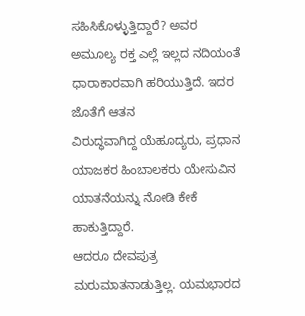ಸಹಿಸಿಕೊಳ್ಳುತ್ತಿದ್ದಾರೆ? ಅವರ
ಅಮೂಲ್ಯ ರಕ್ತ ಎಲ್ಲೆ ಇಲ್ಲದ ನದಿಯಂತೆ ಧಾರಾಕಾರವಾಗಿ ಹರಿಯುತ್ತಿದೆ. ಇದರ ಜೊತೆಗೆ ಆತನ
ವಿರುದ್ಧವಾಗಿದ್ದ ಯೆಹೂದ್ಯರು, ಪ್ರಧಾನ ಯಾಜಕರ ಹಿಂಬಾಲಕರು ಯೇಸುವಿನ ಯಾತನೆಯನ್ನು ನೋಡಿ ಕೇಕೆ ಹಾಕುತ್ತಿದ್ದಾರೆ.
ಆದರೂ ದೇವಪುತ್ರ ಮರುಮಾತನಾಡುತ್ತಿಲ್ಲ. ಯಮಭಾರದ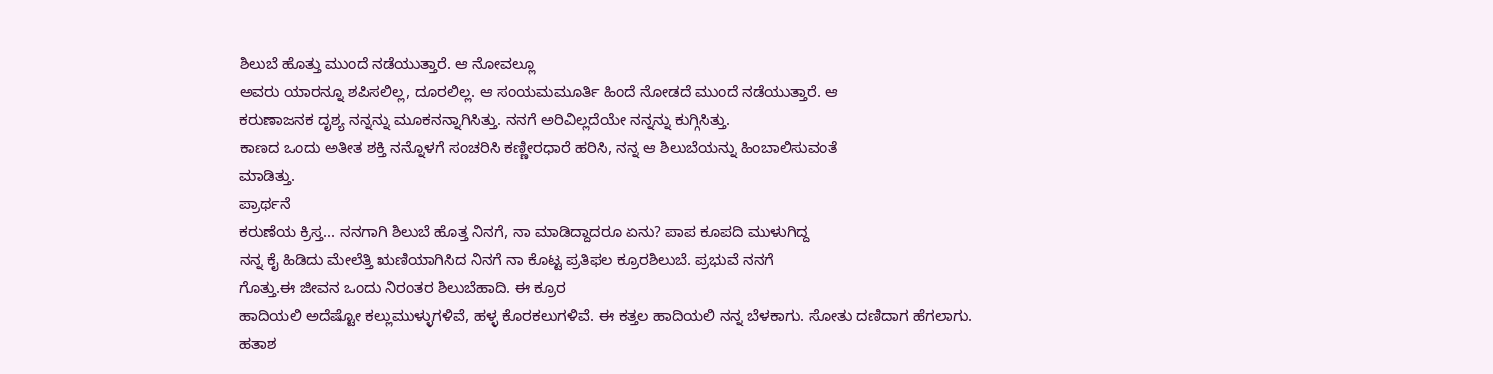ಶಿಲುಬೆ ಹೊತ್ತು ಮುಂದೆ ನಡೆಯುತ್ತಾರೆ. ಆ ನೋವಲ್ಲೂ
ಅವರು ಯಾರನ್ನೂ ಶಪಿಸಲಿಲ್ಲ, ದೂರಲಿಲ್ಲ. ಆ ಸಂಯಮಮೂರ್ತಿ ಹಿಂದೆ ನೋಡದೆ ಮುಂದೆ ನಡೆಯುತ್ತಾರೆ. ಆ
ಕರುಣಾಜನಕ ದೃಶ್ಯ ನನ್ನನ್ನು ಮೂಕನನ್ನಾಗಿಸಿತ್ತು. ನನಗೆ ಅರಿವಿಲ್ಲದೆಯೇ ನನ್ನನ್ನು ಕುಗ್ಗಿಸಿತ್ತು.
ಕಾಣದ ಒಂದು ಅತೀತ ಶಕ್ತಿ ನನ್ನೊಳಗೆ ಸಂಚರಿಸಿ ಕಣ್ಣೀರಧಾರೆ ಹರಿಸಿ, ನನ್ನ ಆ ಶಿಲುಬೆಯನ್ನು ಹಿಂಬಾಲಿಸುವಂತೆ
ಮಾಡಿತ್ತು.
ಪ್ರಾರ್ಥನೆ
ಕರುಣೆಯ ಕ್ರಿಸ್ತ... ನನಗಾಗಿ ಶಿಲುಬೆ ಹೊತ್ತ ನಿನಗೆ, ನಾ ಮಾಡಿದ್ದಾದರೂ ಏನು? ಪಾಪ ಕೂಪದಿ ಮುಳುಗಿದ್ದ
ನನ್ನ ಕೈ ಹಿಡಿದು ಮೇಲೆತ್ತಿ ಋಣಿಯಾಗಿಸಿದ ನಿನಗೆ ನಾ ಕೊಟ್ಟ ಪ್ರತಿಫಲ ಕ್ರೂರಶಿಲುಬೆ. ಪ್ರಭುವೆ ನನಗೆ
ಗೊತ್ತು.ಈ ಜೀವನ ಒಂದು ನಿರಂತರ ಶಿಲುಬೆಹಾದಿ. ಈ ಕ್ರೂರ
ಹಾದಿಯಲಿ ಅದೆಷ್ಟೋ ಕಲ್ಲುಮುಳ್ಳುಗಳಿವೆ, ಹಳ್ಳ ಕೊರಕಲುಗಳಿವೆ. ಈ ಕತ್ತಲ ಹಾದಿಯಲಿ ನನ್ನ ಬೆಳಕಾಗು. ಸೋತು ದಣಿದಾಗ ಹೆಗಲಾಗು.
ಹತಾಶ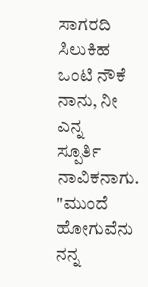ಸಾಗರದಿ ಸಿಲುಕಿಹ ಒಂಟಿ ನೌಕೆ ನಾನು, ನೀ ಎನ್ನ
ಸ್ಪೂರ್ತಿ ನಾವಿಕನಾಗು.
"ಮುಂದೆ ಹೋಗುವೆನು ನನ್ನ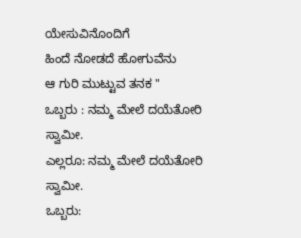ಯೇಸುವಿನೊಂದಿಗೆ
ಹಿಂದೆ ನೋಡದೆ ಹೋಗುವೆನು
ಆ ಗುರಿ ಮುಟ್ಟುವ ತನಕ "
ಒಬ್ಬರು : ನಮ್ಮ ಮೇಲೆ ದಯೆತೋರಿ ಸ್ವಾಮೀ.
ಎಲ್ಲರೂ: ನಮ್ಮ ಮೇಲೆ ದಯೆತೋರಿ ಸ್ವಾಮೀ.
ಒಬ್ಬರು: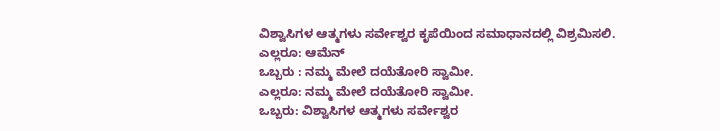ವಿಶ್ವಾಸಿಗಳ ಆತ್ಮಗಳು ಸರ್ವೇಶ್ವರ ಕೃಪೆಯಿಂದ ಸಮಾಧಾನದಲ್ಲಿ ವಿಶ್ರಮಿಸಲಿ.
ಎಲ್ಲರೂ: ಆಮೆನ್
ಒಬ್ಬರು : ನಮ್ಮ ಮೇಲೆ ದಯೆತೋರಿ ಸ್ವಾಮೀ.
ಎಲ್ಲರೂ: ನಮ್ಮ ಮೇಲೆ ದಯೆತೋರಿ ಸ್ವಾಮೀ.
ಒಬ್ಬರು: ವಿಶ್ವಾಸಿಗಳ ಆತ್ಮಗಳು ಸರ್ವೇಶ್ವರ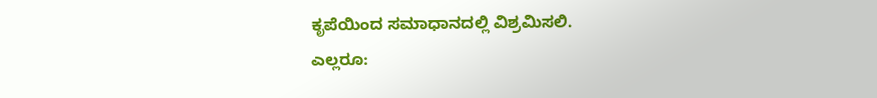ಕೃಪೆಯಿಂದ ಸಮಾಧಾನದಲ್ಲಿ ವಿಶ್ರಮಿಸಲಿ.
ಎಲ್ಲರೂ: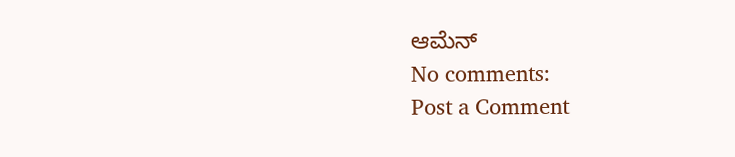ಆಮೆನ್
No comments:
Post a Comment